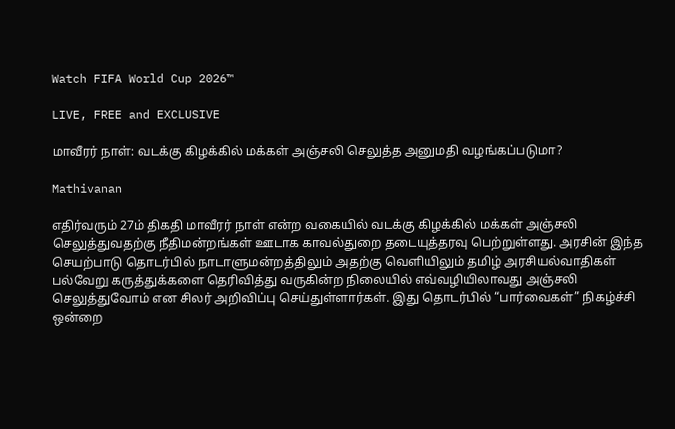Watch FIFA World Cup 2026™

LIVE, FREE and EXCLUSIVE

மாவீரர் நாள்: வடக்கு கிழக்கில் மக்கள் அஞ்சலி செலுத்த அனுமதி வழங்கப்படுமா?

Mathivanan

எதிர்வரும் 27ம் திகதி மாவீரர் நாள் என்ற வகையில் வடக்கு கிழக்கில் மக்கள் அஞ்சலி செலுத்துவதற்கு நீதிமன்றங்கள் ஊடாக காவல்துறை தடையுத்தரவு பெற்றுள்ளது. அரசின் இந்த செயற்பாடு தொடர்பில் நாடாளுமன்றத்திலும் அதற்கு வெளியிலும் தமிழ் அரசியல்வாதிகள் பல்வேறு கருத்துக்களை தெரிவித்து வருகின்ற நிலையில் எவ்வழியிலாவது அஞ்சலி செலுத்துவோம் என சிலர் அறிவிப்பு செய்துள்ளார்கள். இது தொடர்பில் “பார்வைகள்” நிகழ்ச்சி ஒன்றை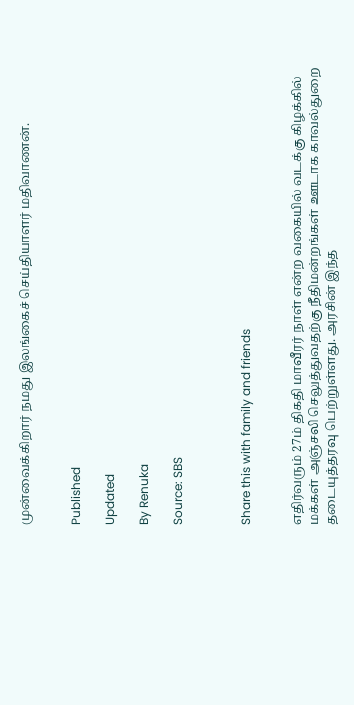முன்வைக்கிறார் நமது இலங்கைச் செய்தியாளர் மதிவாணன்.


Published

Updated

By Renuka

Source: SBS



Share this with family and friends


எதிர்வரும் 27ம் திகதி மாவீரர் நாள் என்ற வகையில் வடக்கு கிழக்கில் மக்கள் அஞ்சலி செலுத்துவதற்கு நீதிமன்றங்கள் ஊடாக காவல்துறை தடையுத்தரவு பெற்றுள்ளது. அரசின் இந்த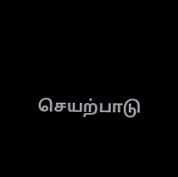செயற்பாடு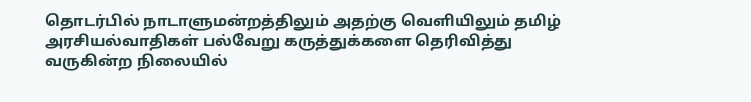தொடர்பில் நாடாளுமன்றத்திலும் அதற்கு வெளியிலும் தமிழ் அரசியல்வாதிகள் பல்வேறு கருத்துக்களை தெரிவித்து வருகின்ற நிலையில்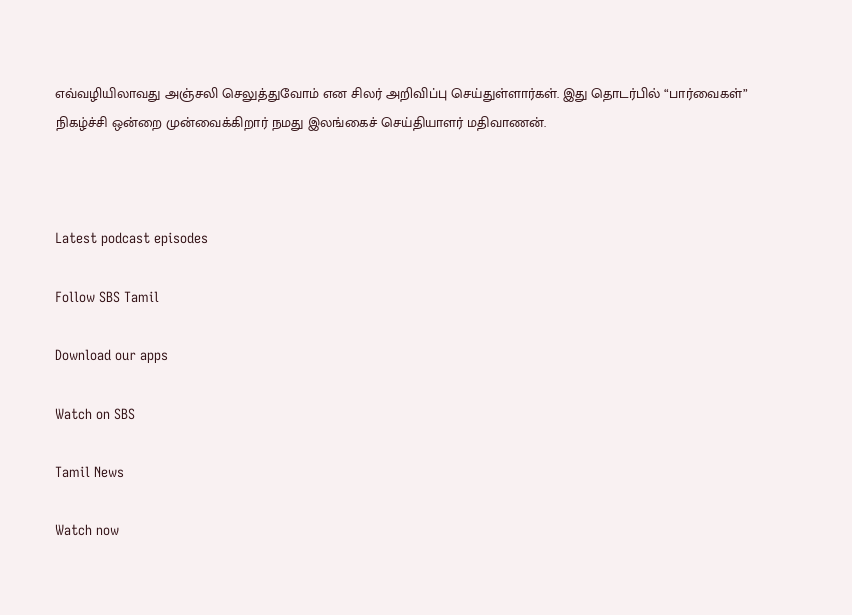எவ்வழியிலாவது அஞ்சலி செலுத்துவோம் என சிலர் அறிவிப்பு செய்துள்ளார்கள். இது தொடர்பில் “பார்வைகள்” நிகழ்ச்சி ஒன்றை முன்வைக்கிறார் நமது இலங்கைச் செய்தியாளர் மதிவாணன்.



Latest podcast episodes

Follow SBS Tamil

Download our apps

Watch on SBS

Tamil News

Watch now